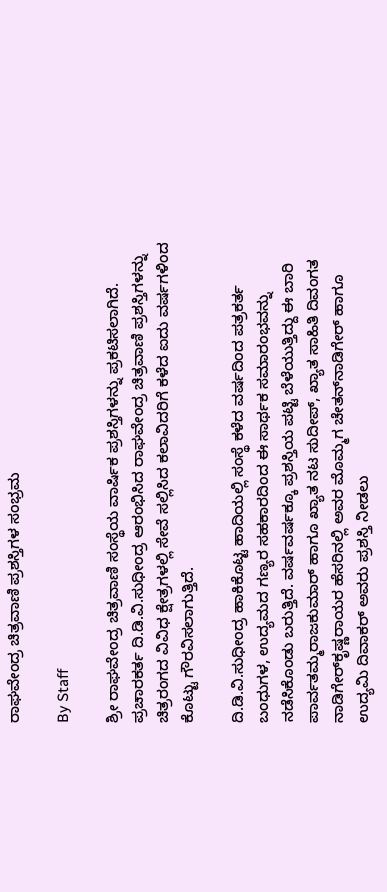ರಾಘವೇಂದ್ರ ಚಿತ್ರವಾಣಿ ಪ್ರಶಸ್ತಿಗಳ ಸಂಭ್ರಮ

By Staff

ಶ್ರೀ ರಾಘವೇಂದ್ರ ಚಿತ್ರವಾಣಿ ಸಂಸ್ಥೆಯ ವಾರ್ಷಿಕ ಪ್ರಶಸ್ತಿಗಳನ್ನು ಪ್ರಕಟಿಸಲಾಗಿದೆ. ಪ್ರಚಾರಕರ್ತ ದಿ.ಡಿ.ವಿ.ಸುಧೀಂದ್ರ ಆರಂಭಿಸಿದ ರಾಘವೇಂದ್ರ ಚಿತ್ರವಾಣಿ ಪ್ರಶಸ್ತಿಗಳನ್ನು ಚಿತ್ರರಂಗದ ವಿವಿಧ ಕ್ಷೇತ್ರಗಳಲ್ಲಿ ಸೇವೆ ಸಲ್ಲಿಸಿದ ಕಲಾವಿದರಿಗೆ ಕಳೆದ ಐದು ವರ್ಷಗಳಿಂದ ಕೊಟ್ಟು ಗೌರವಿಸಲಾಗುತ್ತಿದೆ.

ದಿ.ಡಿ.ವಿ.ಸುಧೀಂದ್ರ ಹಾಕಿಕೊಟ್ಟ ಹಾದಿಯಲ್ಲಿ ಸಂಸ್ಥೆ ಕಳೆದ ವರ್ಷದಿಂದ ಪತ್ರಕರ್ತ ಬಂಧುಗಳ, ಉದ್ಯಮದ ಗಣ್ಯರ ಸಹಕಾರದಿಂದ ಈ ಸಾರ್ಥಕ ಸಮಾರಂಭವನ್ನು ನಡೆಸಿಕೊಂಡು ಬರುತ್ತಿದೆ. ವರ್ಷವರ್ಷಕ್ಕೂ ಪ್ರಶಸ್ತಿಯ ಪಟ್ಟಿ ಬೆಳೆಯುತ್ತಿದ್ದು ಈ ಬಾರಿ ಪಾರ್ವತಮ್ಮರಾಜಕುಮಾರ್ ಹಾಗೂ ಖ್ಯಾತ ನಟ ಸುದೀಪ್, ಖ್ಯಾತ ಸಾಹಿತಿ ದಿವಂಗತ ನಾಡಿಗೇರ್‌ಕೃಷ್ಣರಾಯರ ಹೆಸರಿನಲ್ಲಿ ಅವರ ಮೊಮ್ಮಗ ಚೇತನ್‌ನಾಡಿಗೇರ್ ಹಾಗೂ ಉದ್ಯಮಿ ದಿವಾಕರ್ ಅವರು ಪ್ರಶಸ್ತಿ ನೀಡಲು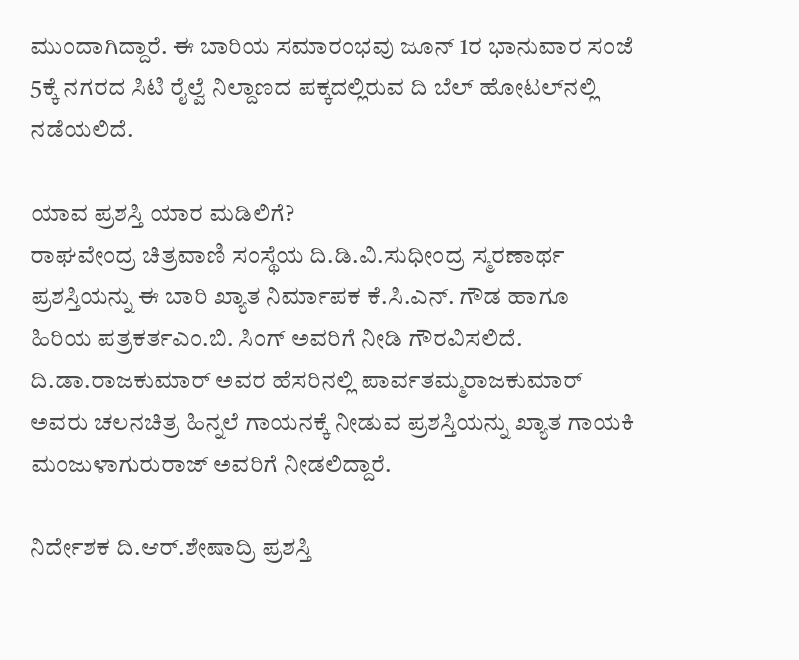ಮುಂದಾಗಿದ್ದಾರೆ. ಈ ಬಾರಿಯ ಸಮಾರಂಭವು ಜೂನ್ 1ರ ಭಾನುವಾರ ಸಂಜೆ 5ಕ್ಕೆ ನಗರದ ಸಿಟಿ ರೈಲ್ವೆ ನಿಲ್ದಾಣದ ಪಕ್ಕದಲ್ಲಿರುವ ದಿ ಬೆಲ್ ಹೋಟಲ್‌ನಲ್ಲಿ ನಡೆಯಲಿದೆ.

ಯಾವ ಪ್ರಶಸ್ತಿ ಯಾರ ಮಡಿಲಿಗೆ?
ರಾಘವೇಂದ್ರ ಚಿತ್ರವಾಣಿ ಸಂಸ್ಥೆಯ ದಿ.ಡಿ.ವಿ.ಸುಧೀಂದ್ರ ಸ್ಮರಣಾರ್ಥ ಪ್ರಶಸ್ತಿಯನ್ನು ಈ ಬಾರಿ ಖ್ಯಾತ ನಿರ್ಮಾಪಕ ಕೆ.ಸಿ.ಎನ್. ಗೌಡ ಹಾಗೂ ಹಿರಿಯ ಪತ್ರಕರ್ತಎಂ.ಬಿ. ಸಿಂಗ್ ಅವರಿಗೆ ನೀಡಿ ಗೌರವಿಸಲಿದೆ. ದಿ.ಡಾ.ರಾಜಕುಮಾರ್ ಅವರ ಹೆಸರಿನಲ್ಲಿ ಪಾರ್ವತಮ್ಮರಾಜಕುಮಾರ್ ಅವರು ಚಲನಚಿತ್ರ ಹಿನ್ನಲೆ ಗಾಯನಕ್ಕೆ ನೀಡುವ ಪ್ರಶಸ್ತಿಯನ್ನು ಖ್ಯಾತ ಗಾಯಕಿ ಮಂಜುಳಾಗುರುರಾಜ್ ಅವರಿಗೆ ನೀಡಲಿದ್ದಾರೆ.

ನಿರ್ದೇಶಕ ದಿ.ಆರ್.ಶೇಷಾದ್ರಿ ಪ್ರಶಸ್ತಿ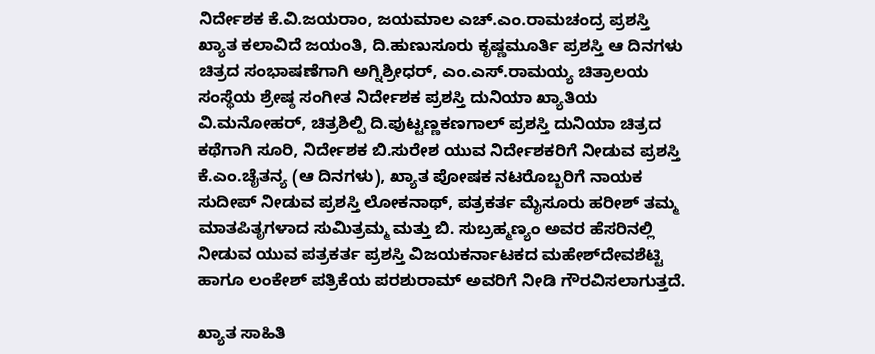ನಿರ್ದೇಶಕ ಕೆ.ವಿ.ಜಯರಾಂ, ಜಯಮಾಲ ಎಚ್.ಎಂ.ರಾಮಚಂದ್ರ ಪ್ರಶಸ್ತಿ ಖ್ಯಾತ ಕಲಾವಿದೆ ಜಯಂತಿ, ದಿ.ಹುಣುಸೂರು ಕೃಷ್ಣಮೂರ್ತಿ ಪ್ರಶಸ್ತಿ ಆ ದಿನಗಳು ಚಿತ್ರದ ಸಂಭಾಷಣೆಗಾಗಿ ಅಗ್ನಿಶ್ರೀಧರ್, ಎಂ.ಎಸ್.ರಾಮಯ್ಯ ಚಿತ್ರಾಲಯ ಸಂಸ್ಥೆಯ ಶ್ರೇಷ್ಠ ಸಂಗೀತ ನಿರ್ದೇಶಕ ಪ್ರಶಸ್ತಿ ದುನಿಯಾ ಖ್ಯಾತಿಯ ವಿ.ಮನೋಹರ್‌, ಚಿತ್ರಶಿಲ್ಪಿ ದಿ.ಪುಟ್ಟಣ್ಣಕಣಗಾಲ್ ಪ್ರಶಸ್ತಿ ದುನಿಯಾ ಚಿತ್ರದ ಕಥೆಗಾಗಿ ಸೂರಿ, ನಿರ್ದೇಶಕ ಬಿ.ಸುರೇಶ ಯುವ ನಿರ್ದೇಶಕರಿಗೆ ನೀಡುವ ಪ್ರಶಸ್ತಿ ಕೆ.ಎಂ.ಚೈತನ್ಯ (ಆ ದಿನಗಳು), ಖ್ಯಾತ ಪೋಷಕ ನಟರೊಬ್ಬರಿಗೆ ನಾಯಕ ಸುದೀಪ್ ನೀಡುವ ಪ್ರಶಸ್ತಿ ಲೋಕನಾಥ್, ಪತ್ರಕರ್ತ ಮೈಸೂರು ಹರೀಶ್ ತಮ್ಮ ಮಾತಪಿತೃಗಳಾದ ಸುಮಿತ್ರಮ್ಮ ಮತ್ತು ಬಿ. ಸುಬ್ರಹ್ಮಣ್ಯಂ ಅವರ ಹೆಸರಿನಲ್ಲಿ ನೀಡುವ ಯುವ ಪತ್ರಕರ್ತ ಪ್ರಶಸ್ತಿ ವಿಜಯಕರ್ನಾಟಕದ ಮಹೇಶ್‌ದೇವಶೆಟ್ಟಿ ಹಾಗೂ ಲಂಕೇಶ್ ಪತ್ರಿಕೆಯ ಪರಶುರಾಮ್ ಅವರಿಗೆ ನೀಡಿ ಗೌರವಿಸಲಾಗುತ್ತದೆ.

ಖ್ಯಾತ ಸಾಹಿತಿ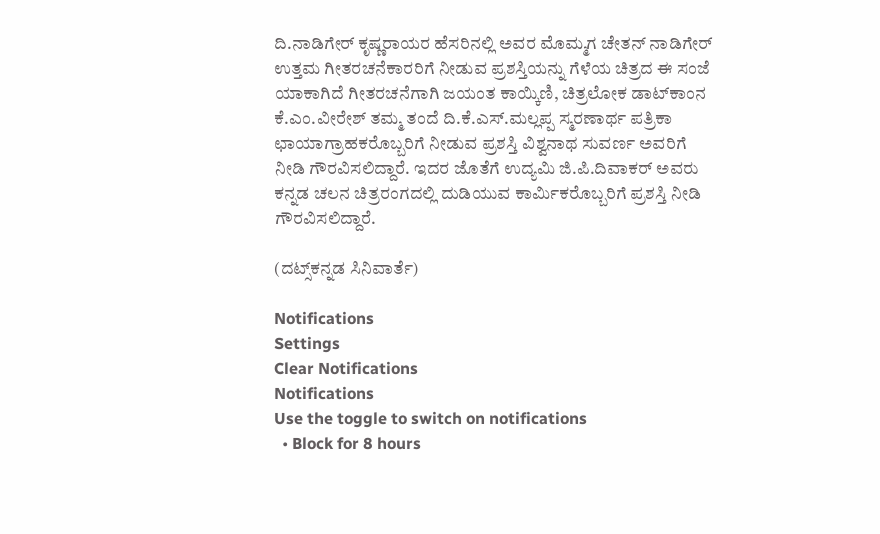ದಿ.ನಾಡಿಗೇರ್ ಕೃಷ್ಣರಾಯರ ಹೆಸರಿನಲ್ಲಿ ಅವರ ಮೊಮ್ಮಗ ಚೇತನ್ ನಾಡಿಗೇರ್ ಉತ್ತಮ ಗೀತರಚನೆಕಾರರಿಗೆ ನೀಡುವ ಪ್ರಶಸ್ತಿಯನ್ನು ಗೆಳೆಯ ಚಿತ್ರದ ಈ ಸಂಜೆ ಯಾಕಾಗಿದೆ ಗೀತರಚನೆಗಾಗಿ ಜಯಂತ ಕಾಯ್ಕಿಣಿ, ಚಿತ್ರಲೋಕ ಡಾಟ್‌ಕಾಂನ ಕೆ.ಎಂ.ವೀರೇಶ್ ತಮ್ಮ ತಂದೆ ದಿ.ಕೆ.ಎಸ್.ಮಲ್ಲಪ್ಪ ಸ್ಮರಣಾರ್ಥ ಪತ್ರಿಕಾ ಛಾಯಾಗ್ರಾಹಕರೊಬ್ಬರಿಗೆ ನೀಡುವ ಪ್ರಶಸ್ತಿ ವಿಶ್ವನಾಥ ಸುವರ್ಣ ಅವರಿಗೆ ನೀಡಿ ಗೌರವಿಸಲಿದ್ದಾರೆ. ಇದರ ಜೊತೆಗೆ ಉದ್ಯಮಿ ಜಿ.ಪಿ.ದಿವಾಕರ್ ಅವರು ಕನ್ನಡ ಚಲನ ಚಿತ್ರರಂಗದಲ್ಲಿ ದುಡಿಯುವ ಕಾರ್ಮಿಕರೊಬ್ಬರಿಗೆ ಪ್ರಶಸ್ತಿ ನೀಡಿ ಗೌರವಿಸಲಿದ್ದಾರೆ.

(ದಟ್ಸ್‌ಕನ್ನಡ ಸಿನಿವಾರ್ತೆ)

Notifications
Settings
Clear Notifications
Notifications
Use the toggle to switch on notifications
  • Block for 8 hours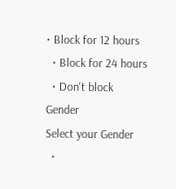• Block for 12 hours
  • Block for 24 hours
  • Don't block
Gender
Select your Gender
  •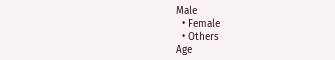Male
  • Female
  • Others
Age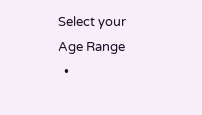Select your Age Range
  •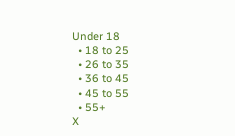Under 18
  • 18 to 25
  • 26 to 35
  • 36 to 45
  • 45 to 55
  • 55+
X